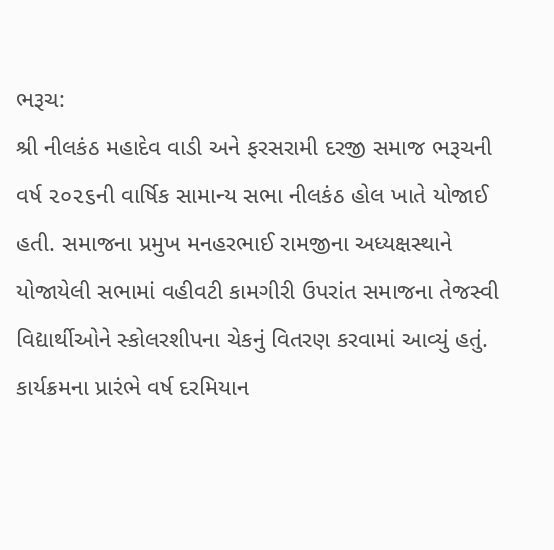ભરૂચ:
શ્રી નીલકંઠ મહાદેવ વાડી અને ફરસરામી દરજી સમાજ ભરૂચની વર્ષ ૨૦૨૬ની વાર્ષિક સામાન્ય સભા નીલકંઠ હોલ ખાતે યોજાઈ હતી. સમાજના પ્રમુખ મનહરભાઈ રામજીના અધ્યક્ષસ્થાને યોજાયેલી સભામાં વહીવટી કામગીરી ઉપરાંત સમાજના તેજસ્વી વિદ્યાર્થીઓને સ્કોલરશીપના ચેકનું વિતરણ કરવામાં આવ્યું હતું.
કાર્યક્રમના પ્રારંભે વર્ષ દરમિયાન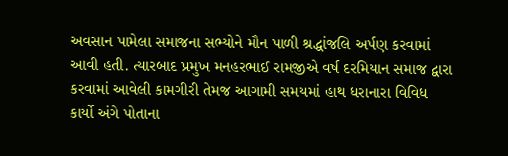અવસાન પામેલા સમાજના સભ્યોને મૌન પાળી શ્રદ્ધાંજલિ અર્પણ કરવામાં આવી હતી. ત્યારબાદ પ્રમુખ મનહરભાઈ રામજીએ વર્ષ દરમિયાન સમાજ દ્વારા કરવામાં આવેલી કામગીરી તેમજ આગામી સમયમાં હાથ ધરાનારા વિવિધ કાર્યો અંગે પોતાના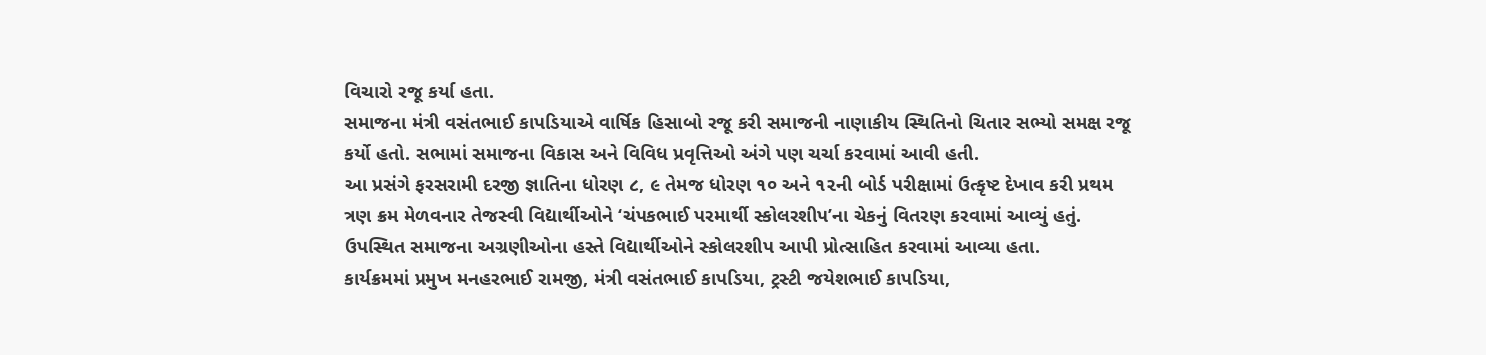વિચારો રજૂ કર્યા હતા.
સમાજના મંત્રી વસંતભાઈ કાપડિયાએ વાર્ષિક હિસાબો રજૂ કરી સમાજની નાણાકીય સ્થિતિનો ચિતાર સભ્યો સમક્ષ રજૂ કર્યો હતો. સભામાં સમાજના વિકાસ અને વિવિધ પ્રવૃત્તિઓ અંગે પણ ચર્ચા કરવામાં આવી હતી.
આ પ્રસંગે ફરસરામી દરજી જ્ઞાતિના ધોરણ ૮, ૯ તેમજ ધોરણ ૧૦ અને ૧૨ની બોર્ડ પરીક્ષામાં ઉત્કૃષ્ટ દેખાવ કરી પ્રથમ ત્રણ ક્રમ મેળવનાર તેજસ્વી વિદ્યાર્થીઓને ‘ચંપકભાઈ પરમાર્થી સ્કોલરશીપ’ના ચેકનું વિતરણ કરવામાં આવ્યું હતું. ઉપસ્થિત સમાજના અગ્રણીઓના હસ્તે વિદ્યાર્થીઓને સ્કોલરશીપ આપી પ્રોત્સાહિત કરવામાં આવ્યા હતા.
કાર્યક્રમમાં પ્રમુખ મનહરભાઈ રામજી, મંત્રી વસંતભાઈ કાપડિયા, ટ્રસ્ટી જયેશભાઈ કાપડિયા,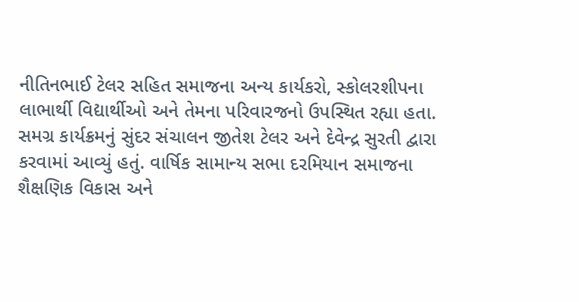નીતિનભાઈ ટેલર સહિત સમાજના અન્ય કાર્યકરો, સ્કોલરશીપના લાભાર્થી વિદ્યાર્થીઓ અને તેમના પરિવારજનો ઉપસ્થિત રહ્યા હતા.
સમગ્ર કાર્યક્રમનું સુંદર સંચાલન જીતેશ ટેલર અને દેવેન્દ્ર સુરતી દ્વારા કરવામાં આવ્યું હતું. વાર્ષિક સામાન્ય સભા દરમિયાન સમાજના શૈક્ષણિક વિકાસ અને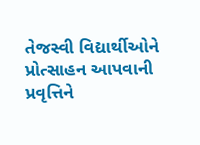તેજસ્વી વિદ્યાર્થીઓને પ્રોત્સાહન આપવાની પ્રવૃત્તિને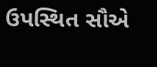ઉપસ્થિત સૌએ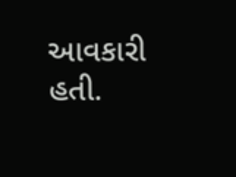આવકારી હતી.